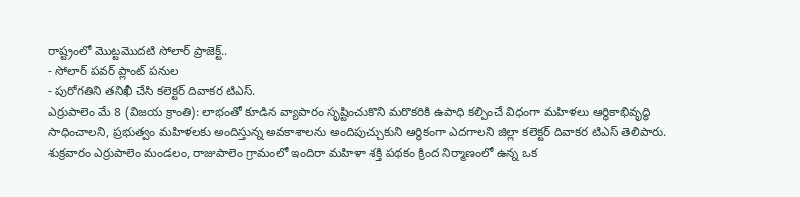రాష్ట్రంలో మొట్టమొదటి సోలార్ ప్రాజెక్ట్..
- సోలార్ పవర్ ప్లాంట్ పనుల
- పురోగతిని తనిఖీ చేసి కలెక్టర్ దివాకర టిఎస్.
ఎర్రుపాలెం మే 8 (విజయ క్రాంతి): లాభంతో కూడిన వ్యాపారం సృష్టించుకొని మరొకరికి ఉపాధి కల్పించే విధంగా మహిళలు ఆర్ధికాభివృద్ధి సాధించాలని, ప్రభుత్వం మహిళలకు అందిస్తున్న అవకాశాలను అందిపుచ్చుకుని ఆర్థికంగా ఎదగాలని జిల్లా కలెక్టర్ దివాకర టిఎస్ తెలిపారు. శుక్రవారం ఎర్రుపాలెం మండలం, రాజుపాలెం గ్రామంలో ఇందిరా మహిళా శక్తి పథకం క్రింద నిర్మాణంలో ఉన్న ఒక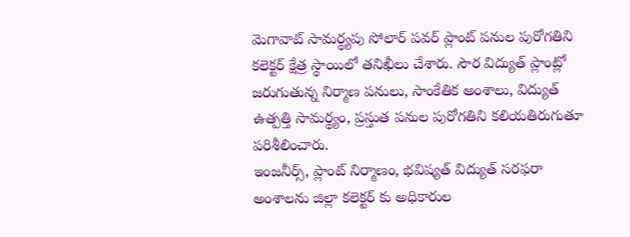మెగావాట్ సామర్థ్యపు సోలార్ పవర్ ప్లాంట్ పనుల పురోగతిని కలెక్టర్ క్షేత్ర స్థాయిలో తనిఖీలు చేశారు. సౌర విద్యుత్ ప్లాంట్లో జరుగుతున్న నిర్మాణ పనులు, సాంకేతిక అంశాలు, విద్యుత్ ఉత్పత్తి సామర్థ్యం, ప్రస్తుత పనుల పురోగతిని కలియతిరుగుతూ పరిశీలించారు.
ఇంజనీర్స్, ప్లాంట్ నిర్మాణం, భవిష్యత్ విద్యుత్ సరఫరా అంశాలను జిల్లా కలెక్టర్ కు అధికారుల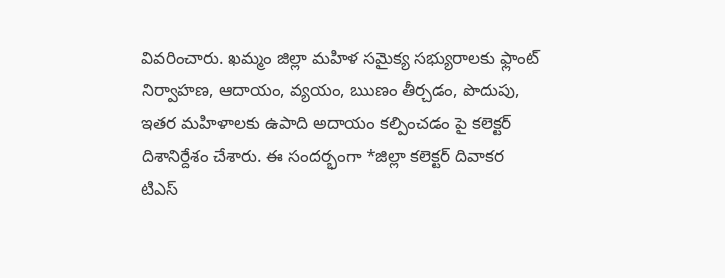వివరించారు. ఖమ్మం జిల్లా మహిళ సమైక్య సభ్యురాలకు ఫ్లాంట్ నిర్వాహణ, ఆదాయం, వ్యయం, ఋణం తీర్చడం, పొదుపు, ఇతర మహిళాలకు ఉపాది అదాయం కల్పించడం పై కలెక్టర్ దిశానిర్దేశం చేశారు. ఈ సందర్భంగా *జిల్లా కలెక్టర్ దివాకర టిఎస్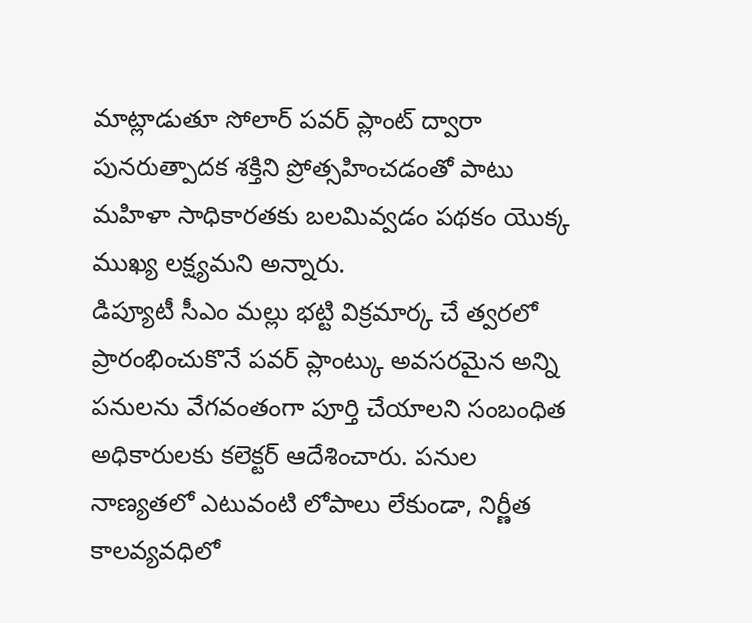మాట్లాడుతూ సోలార్ పవర్ ప్లాంట్ ద్వారా పునరుత్పాదక శక్తిని ప్రోత్సహించడంతో పాటు మహిళా సాధికారతకు బలమివ్వడం పథకం యొక్క ముఖ్య లక్ష్యమని అన్నారు.
డిప్యూటీ సీఎం మల్లు భట్టి విక్రమార్క చే త్వరలో ప్రారంభించుకొనే పవర్ ప్లాంట్కు అవసరమైన అన్ని పనులను వేగవంతంగా పూర్తి చేయాలని సంబంధిత అధికారులకు కలెక్టర్ ఆదేశించారు. పనుల నాణ్యతలో ఎటువంటి లోపాలు లేకుండా, నిర్ణీత కాలవ్యవధిలో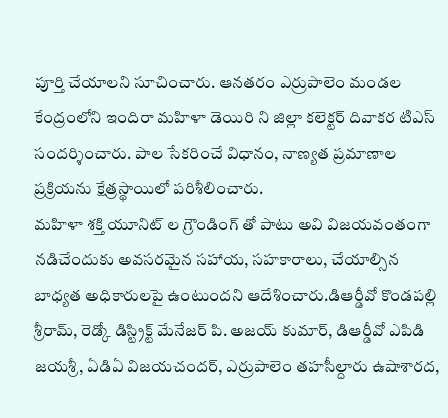పూర్తి చేయాలని సూచించారు. ఆనతరం ఎర్రుపాలెం మండల కేంద్రంలోని ఇందిరా మహిళా డెయిరి ని జిల్లా కలెక్టర్ దివాకర టిఎస్ సందర్శించారు. పాల సేకరించే విధానం, నాణ్యత ప్రమాణాల ప్రక్రియను క్షేత్రస్థాయిలో పరిశీలించారు.
మహిళా శక్తి యూనిట్ ల గ్రౌండింగ్ తో పాటు అవి విజయవంతంగా నడిచేందుకు అవసరమైన సహాయ, సహకారాలు, చేయాల్సిన బాధ్యత అధికారులపై ఉంటుందని ఆదేశించారు.డిఆర్డీవో కొండపల్లి శ్రీరామ్, రెడ్కో డిస్ట్రిక్ట్ మేనేజర్ పి. అజయ్ కుమార్, డిఆర్డీవో ఎపిడి జయశ్రీ, ఏడిఏ విజయచందర్, ఎర్రుపాలెం తహసీల్దారు ఉషాశారద,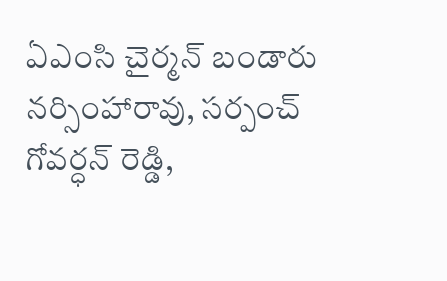ఏఎంసి చైర్మన్ బండారు నర్సింహారావు, సర్పంచ్ గోవర్ధన్ రెడ్డి,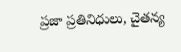ప్రజా ప్రతినిధులు, చైతన్య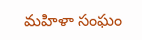మహిళా సంఘం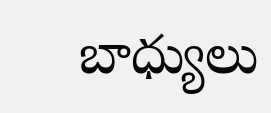బాధ్యులు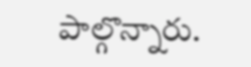పాల్గొన్నారు.